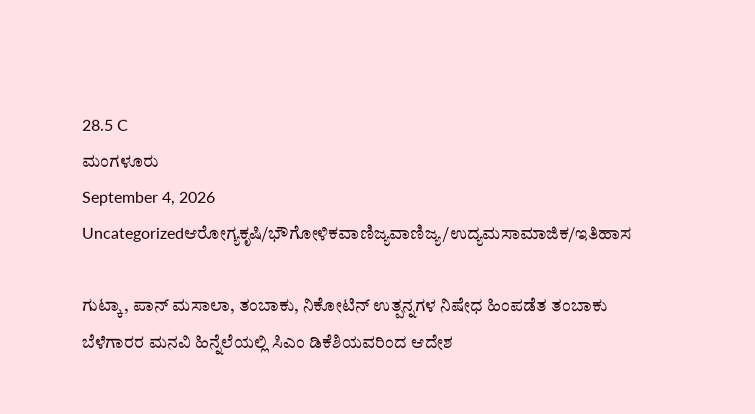28.5 C
ಮಂಗಳೂರು
September 4, 2026
Uncategorizedಆರೋಗ್ಯಕೃಷಿ/ಭೌಗೋಳಿಕವಾಣಿಜ್ಯವಾಣಿಜ್ಯ/ಉದ್ಯಮಸಾಮಾಜಿಕ/ಇತಿಹಾಸ

ಗುಟ್ಕಾ, ಪಾನ್ ಮಸಾಲಾ, ತಂಬಾಕು, ನಿಕೋಟಿನ್ ಉತ್ಪನ್ನಗಳ ನಿಷೇಧ ಹಿಂಪಡೆತ ತಂಬಾಕು ಬೆಳೆಗಾರರ ಮನವಿ ಹಿನ್ನೆಲೆಯಲ್ಲಿ ಸಿಎಂ ಡಿಕೆಶಿಯವರಿಂದ ಆದೇಶ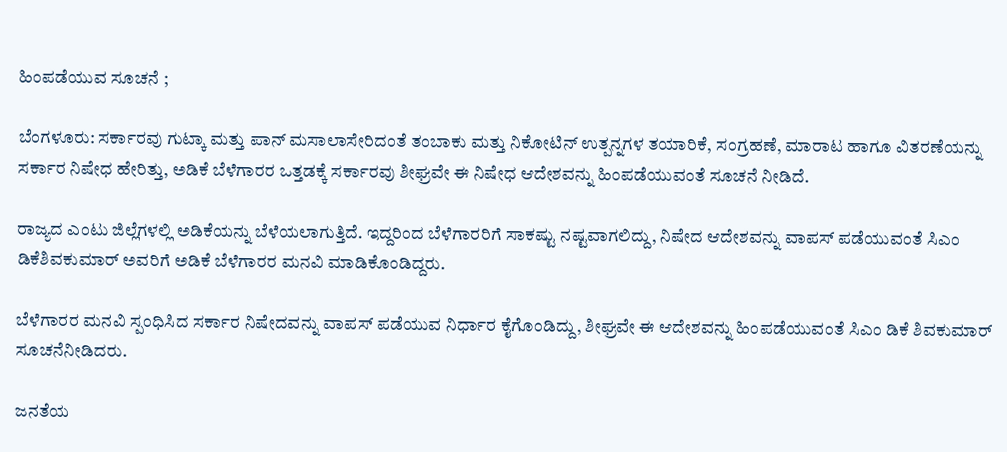ಹಿಂಪಡೆಯುವ ಸೂಚನೆ ;

ಬೆಂಗಳೂರು: ಸರ್ಕಾರವು ಗುಟ್ಕಾ ಮತ್ತು ಪಾನ್ ಮಸಾಲಾಸೇರಿದಂತೆ ತಂಬಾಕು ಮತ್ತು ನಿಕೋಟಿನ್ ಉತ್ಪನ್ನಗಳ ತಯಾರಿಕೆ, ಸಂಗ್ರಹಣೆ, ಮಾರಾಟ ಹಾಗೂ ವಿತರಣೆಯನ್ನು ಸರ್ಕಾರ ನಿಷೇಧ ಹೇರಿತ್ತು, ಅಡಿಕೆ ಬೆಳೆಗಾರರ ಒತ್ತಡಕ್ಕೆ ಸರ್ಕಾರವು ಶೀಘ್ರವೇ ಈ ನಿಷೇಧ ಆದೇಶವನ್ನು ಹಿಂಪಡೆಯುವಂತೆ ಸೂಚನೆ ನೀಡಿದೆ.

ರಾಜ್ಯದ ಎಂಟು ಜಿಲ್ಲೆಗಳಲ್ಲಿ ಅಡಿಕೆಯನ್ನು ಬೆಳೆಯಲಾಗುತ್ತಿದೆ. ಇದ್ದರಿಂದ ಬೆಳೆಗಾರರಿಗೆ ಸಾಕಷ್ಟು ನಷ್ಟವಾಗಲಿದ್ದು, ನಿಷೇದ ಆದೇಶವನ್ನು ವಾಪಸ್ ಪಡೆಯುವಂತೆ ಸಿಎಂ ಡಿಕೆಶಿವಕುಮಾ‌ರ್ ಅವರಿಗೆ ಅಡಿಕೆ ಬೆಳೆಗಾರರ ಮನವಿ ಮಾಡಿಕೊಂಡಿದ್ದರು.

ಬೆಳೆಗಾರರ ಮನವಿ ಸ್ಪಂಧಿಸಿದ ಸರ್ಕಾರ ನಿಷೇದವನ್ನು ವಾಪಸ್ ಪಡೆಯುವ ನಿರ್ಧಾರ ಕೈಗೊಂಡಿದ್ದು, ಶೀಘ್ರವೇ ಈ ಆದೇಶವನ್ನು ಹಿಂಪಡೆಯುವಂತೆ ಸಿಎಂ ಡಿಕೆ ಶಿವಕುಮಾರ್ ಸೂಚನೆನೀಡಿದರು.

ಜನತೆಯ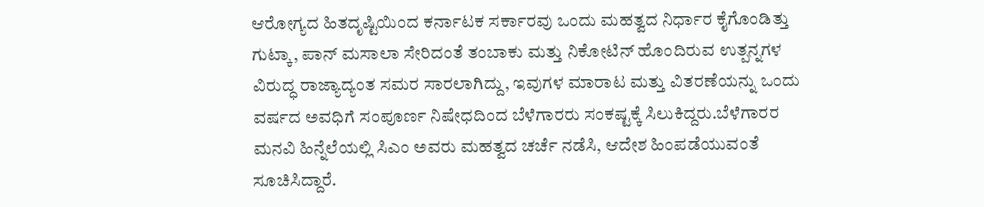ಆರೋಗ್ಯದ ಹಿತದೃಷ್ಟಿಯಿಂದ ಕರ್ನಾಟಕ ಸರ್ಕಾರವು ಒಂದು ಮಹತ್ವದ ನಿರ್ಧಾರ ಕೈಗೊಂಡಿತ್ತು ಗುಟ್ಕಾ, ಪಾನ್ ಮಸಾಲಾ ಸೇರಿದಂತೆ ತಂಬಾಕು ಮತ್ತು ನಿಕೋಟಿನ್ ಹೊಂದಿರುವ ಉತ್ಪನ್ನಗಳ ವಿರುದ್ಧ ರಾಜ್ಯಾದ್ಯಂತ ಸಮರ ಸಾರಲಾಗಿದ್ದು, ಇವುಗಳ ಮಾರಾಟ ಮತ್ತು ವಿತರಣೆಯನ್ನು ಒಂದು ವರ್ಷದ ಅವಧಿಗೆ ಸಂಪೂರ್ಣ ನಿಷೇಧದಿಂದ ಬೆಳೆಗಾರರು ಸಂಕಷ್ಟಕ್ಕೆ ಸಿಲುಕಿದ್ದರು.ಬೆಳೆಗಾರರ ಮನವಿ ಹಿನ್ನೆಲೆಯಲ್ಲಿ ಸಿಎಂ ಅವರು ಮಹತ್ವದ ಚರ್ಚೆ ನಡೆಸಿ, ಆದೇಶ ಹಿಂಪಡೆಯುವಂತೆ ಸೂಚಿಸಿದ್ದಾರೆ.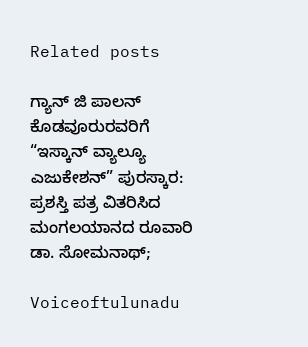Related posts

ಗ್ಯಾನ್ ಜಿ ಪಾಲನ್ ಕೊಡವೂರುರವರಿಗೆ “ಇಸ್ಕಾನ್ ವ್ಯಾಲ್ಯೂ ಎಜುಕೇಶನ್” ಪುರಸ್ಕಾರ: ಪ್ರಶಸ್ತಿ ಪತ್ರ ವಿತರಿಸಿದ ಮಂಗಲಯಾನದ ರೂವಾರಿ ಡಾ. ಸೋಮನಾಥ್;

Voiceoftulunadu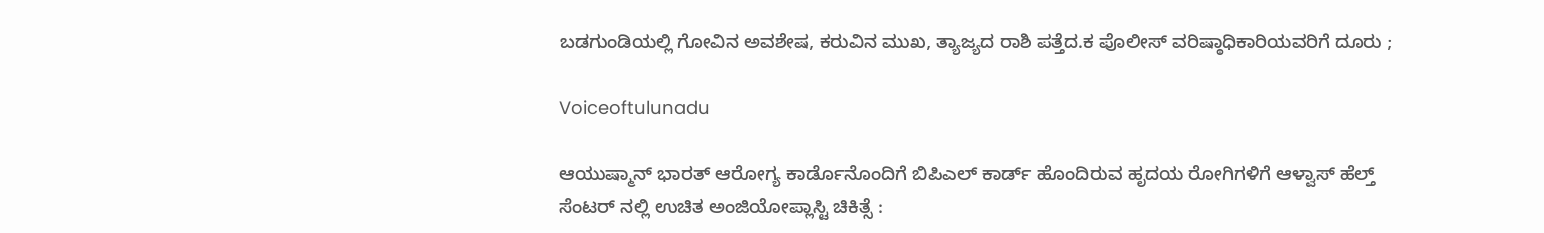ಬಡಗುಂಡಿಯಲ್ಲಿ ಗೋವಿನ ಅವಶೇಷ, ಕರುವಿನ ಮುಖ, ತ್ಯಾಜ್ಯದ ರಾಶಿ ಪತ್ತೆದ.ಕ ಪೊಲೀಸ್ ವರಿಷ್ಠಾಧಿಕಾರಿಯವರಿಗೆ ದೂರು ;

Voiceoftulunadu

ಆಯುಷ್ಮಾನ್ ಭಾರತ್ ಆರೋಗ್ಯ ಕಾರ್ಡೊನೊಂದಿಗೆ ಬಿಪಿಎಲ್ ಕಾರ್ಡ್ ಹೊಂದಿರುವ ಹೃದಯ ರೋಗಿಗಳಿಗೆ ಆಳ್ವಾಸ್ ಹೆಲ್ತ್ ಸೆಂಟರ್ ನಲ್ಲಿ ಉಚಿತ ಅಂಜಿಯೋಪ್ಲಾಸ್ಟಿ ಚಿಕಿತ್ಸೆ :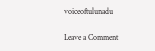voiceoftulunadu

Leave a Comment